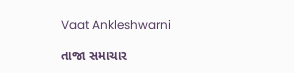Vaat Ankleshwarni

તાજા સમાચાર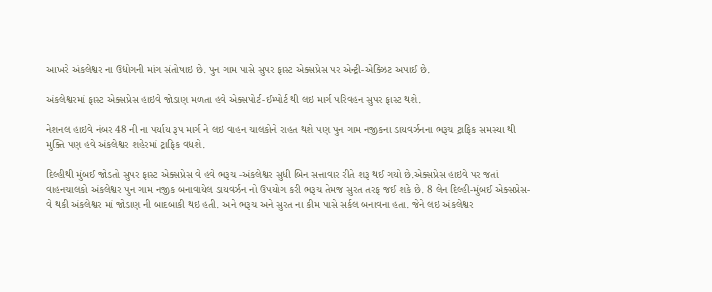આખરે અંકલેશ્વર ના ઉદ્યોગની માંગ સંતોષાઇ છે. પુન ગામ પાસે સુપર ફાસ્ટ એક્સપ્રેસ પર એન્ટ્રી-એક્ઝિટ અપાઈ છે.

અંકલેશ્વરમાં ફાસ્ટ એક્સપ્રેસ હાઇવે જોડાણ મળતા હવે એક્સપોર્ટ-ઈમ્પોર્ટ થી લઇ માર્ગ પરિવહન સુપર ફાસ્ટ થશે.

નેશનલ હાઇવે નંબર 48 ની ના પર્યાય રૂપ માર્ગ ને લઇ વાહન ચાલકોને રાહત થશે પણ પુન ગામ નજીકના ડાયવર્ઝનના ભરૂચ ટ્રાફિક સમસ્યા થી મુક્તિ પણ હવે અંકલેશ્વર શહેરમાં ટ્રાફિક વધશે.

દિલ્હીથી મુંબઈ જોડતો સુપર ફાસ્ટ એક્સપ્રેસ વે હવે ભરૂચ -અંકલેશ્વર સુધી બિન સત્તાવાર રીતે શરૂ થઈ ગયો છે.એક્સપ્રેસ હાઇવે પર જતાં વાહનચાલકો અંકલેશ્વર પુન ગામ નજીક બનાવાયેલ ડાયવર્ઝન નો ઉપયોગ કરી ભરૂચ તેમજ સુરત તરફ જઈ શકે છે. 8 લેન દિલ્હી-મુંબઈ એક્સપ્રેસ-વે થકી અંકલેશ્વર માં જોડાણ ની બાદબાકી થઇ હતી. અને ભરૂચ અને સુરત ના કીમ પાસે સર્કલ બનાવના હતા. જેને લઇ અંકલેશ્વર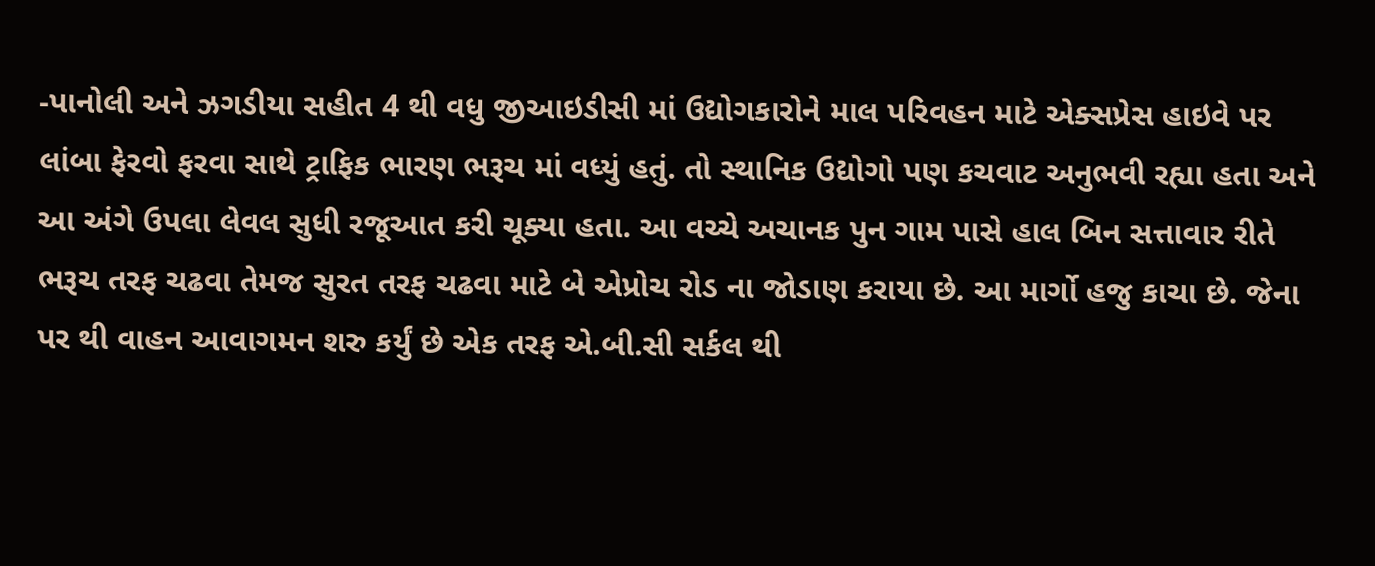-પાનોલી અને ઝગડીયા સહીત 4 થી વધુ જીઆઇડીસી માં ઉદ્યોગકારોને માલ પરિવહન માટે એક્સપ્રેસ હાઇવે પર લાંબા ફેરવો ફરવા સાથે ટ્રાફિક ભારણ ભરૂચ માં વધ્યું હતું. તો સ્થાનિક ઉદ્યોગો પણ કચવાટ અનુભવી રહ્યા હતા અને આ અંગે ઉપલા લેવલ સુધી રજૂઆત કરી ચૂક્યા હતા. આ વચ્ચે અચાનક પુન ગામ પાસે હાલ બિન સત્તાવાર રીતે ભરૂચ તરફ ચઢવા તેમજ સુરત તરફ ચઢવા માટે બે એપ્રોચ રોડ ના જોડાણ કરાયા છે. આ માર્ગો હજુ કાચા છે. જેના પર થી વાહન આવાગમન શરુ કર્યું છે એક તરફ એ.બી.સી સર્કલ થી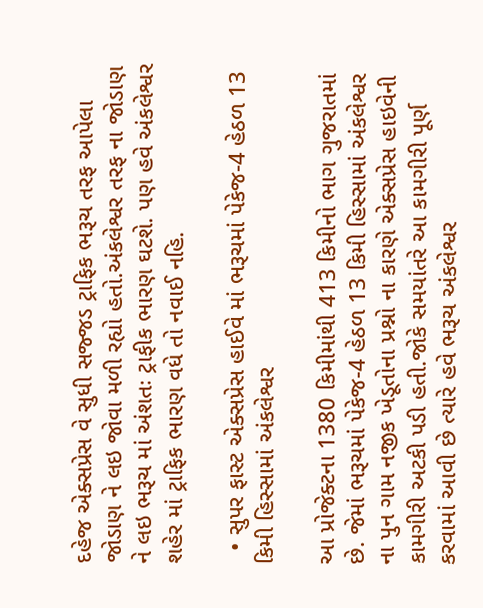દહેજ એક્સપ્રેસ વે સુધી સજ્જડ ટ્રાફિક ભરૂચ તરફ આપેલા જોડાણ ને લઇ જોવા મળી રહ્યો હતો.અંકલેશ્વર તરફ ના જોડાણ ને લઇ ભરૂચ માં અંશતઃ ટ્રાફીક ભારણ ઘટશે. પણ હવે અંકલેશ્વર શહેર માં ટ્રાફિક ભારણ વધે તો નવાઈ નહિ.

  • સુપર ફાસ્ટ એક્સપ્રેસ હાઈવે માં ભરૂચમાં પેકેજ-4 હેઠળ 13 કિમી હિસ્સામાં અંકલેશ્વર

આ પ્રોજેક્ટના 1380 કિમીમાંથી 413 કિમીનો ભાગ ગુજરાતમાં છે. જેમાં ભરૂચમાં પેકેજ-4 હેઠળ 13 કિમી હિસ્સામાં અંકલેશ્વર ના પુન ગામ નજીક ખેડૂતોના પ્રશ્નો ના કારણે એક્સપ્રેસ હાઇવેની કામગીરી અટકી પડી હતી.જોકે સમયાંતરે આ કામગીરી પૂર્ણ કરવામાં આવી છે ત્યારે હવે ભરૂચ અંકલેશ્વર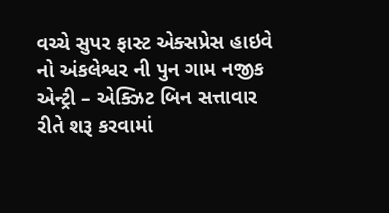વચ્ચે સુપર ફાસ્ટ એક્સપ્રેસ હાઇવે નો અંકલેશ્વર ની પુન ગામ નજીક એન્ટ્રી – એક્ઝિટ બિન સત્તાવાર રીતે શરૂ કરવામાં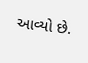આવ્યો છે.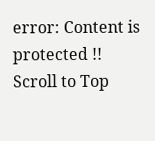error: Content is protected !!
Scroll to Top